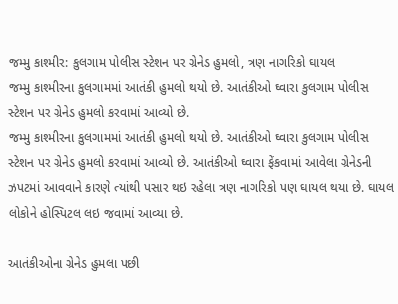જમ્મુ કાશ્મીર: કુલગામ પોલીસ સ્ટેશન પર ગ્રેનેડ હુમલો, ત્રણ નાગરિકો ઘાયલ
જમ્મુ કાશ્મીરના કુલગામમાં આતંકી હુમલો થયો છે. આતંકીઓ ઘ્વારા કુલગામ પોલીસ સ્ટેશન પર ગ્રેનેડ હુમલો કરવામાં આવ્યો છે.
જમ્મુ કાશ્મીરના કુલગામમાં આતંકી હુમલો થયો છે. આતંકીઓ ઘ્વારા કુલગામ પોલીસ સ્ટેશન પર ગ્રેનેડ હુમલો કરવામાં આવ્યો છે. આતંકીઓ ઘ્વારા ફેંકવામાં આવેલા ગ્રેનેડની ઝપટમાં આવવાને કારણે ત્યાંથી પસાર થઇ રહેલા ત્રણ નાગરિકો પણ ઘાયલ થયા છે. ઘાયલ લોકોને હોસ્પિટલ લઇ જવામાં આવ્યા છે.

આતંકીઓના ગ્રેનેડ હુમલા પછી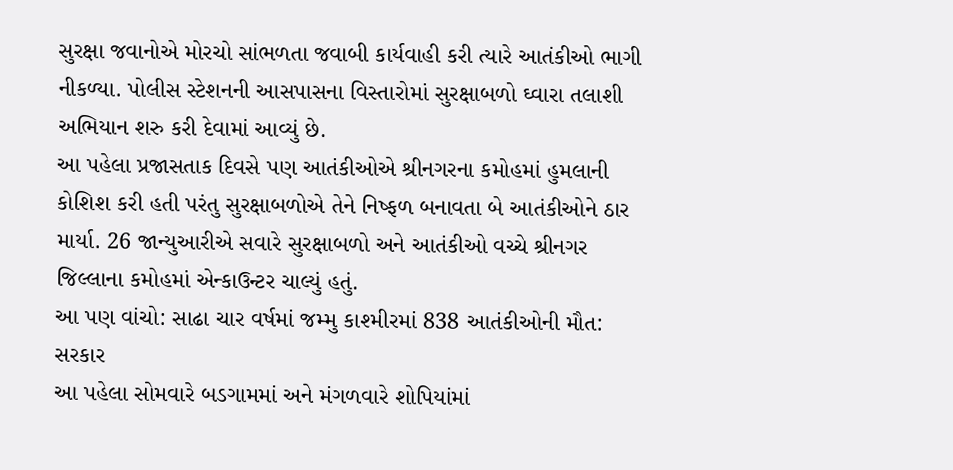સુરક્ષા જવાનોએ મોરચો સાંભળતા જવાબી કાર્યવાહી કરી ત્યારે આતંકીઓ ભાગી નીકળ્યા. પોલીસ સ્ટેશનની આસપાસના વિસ્તારોમાં સુરક્ષાબળો ઘ્વારા તલાશી અભિયાન શરુ કરી દેવામાં આવ્યું છે.
આ પહેલા પ્રજાસતાક દિવસે પણ આતંકીઓએ શ્રીનગરના કમોહમાં હુમલાની કોશિશ કરી હતી પરંતુ સુરક્ષાબળોએ તેને નિષ્ફળ બનાવતા બે આતંકીઓને ઠાર માર્યા. 26 જાન્યુઆરીએ સવારે સુરક્ષાબળો અને આતંકીઓ વચ્ચે શ્રીનગર જિલ્લાના કમોહમાં એન્કાઉન્ટર ચાલ્યું હતું.
આ પણ વાંચો: સાઢા ચાર વર્ષમાં જમ્મુ કાશ્મીરમાં 838 આતંકીઓની મૌત: સરકાર
આ પહેલા સોમવારે બડગામમાં અને મંગળવારે શોપિયાંમાં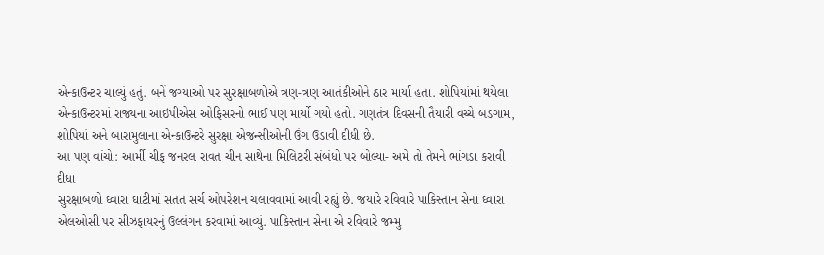એન્કાઉન્ટર ચાલ્યું હતું. બનેં જગ્યાઓ પર સુરક્ષાબળોએ ત્રણ-ત્રણ આતંકીઓને ઠાર માર્યા હતા. શોપિયાંમાં થયેલા એન્કાઉન્ટરમાં રાજ્યના આઇપીએસ ઓફિસરનો ભાઈ પણ માર્યો ગયો હતો. ગણતંત્ર દિવસની તૈયારી વચ્ચે બડગામ, શોપિયાં અને બારામુલાના એન્કાઉન્ટરે સુરક્ષા એજન્સીઓની ઉંગ ઉડાવી દીધી છે.
આ પણ વાંચો: આર્મી ચીફ જનરલ રાવત ચીન સાથેના મિલિટરી સંબંધો પર બોલ્યા- અમે તો તેમને ભાંગડા કરાવી દીધા
સુરક્ષાબળો ઘ્વારા ઘાટીમાં સતત સર્ચ ઓપરેશન ચલાવવામાં આવી રહ્યું છે. જયારે રવિવારે પાકિસ્તાન સેના ઘ્વારા એલઓસી પર સીઝફાયરનું ઉલ્લંગન કરવામાં આવ્યું. પાકિસ્તાન સેના એ રવિવારે જમ્મુ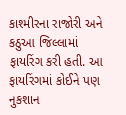કાશ્મીરના રાજોરી અને કઠુઆ જિલ્લામાં ફાયરિંગ કરી હતી. આ ફાયરિંગમાં કોઈને પણ નુકશાન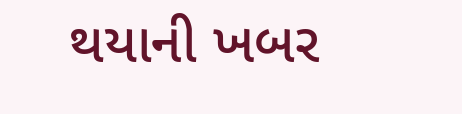થયાની ખબર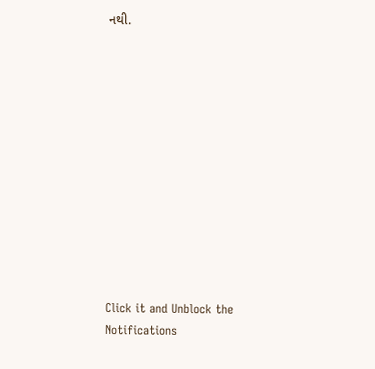નથી.












Click it and Unblock the Notifications